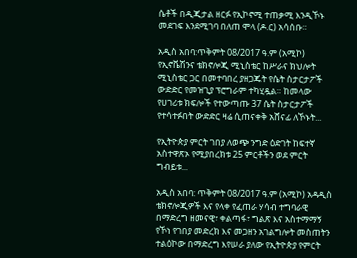ሴቶች በዲጂታል ዘርፉ የኢኮኖሚ ተጠቃሚ እንዲኾኑ መደገፍ እንደሚገባ በለጠ ሞላ (ዶ.ር) አሳሰቡ።

አዲስ አበባ:ጥቅምት 08/2017 ዓ.ም (አሚኮ) የኢኖቬሽንና ቴክኖሎጂ ሚኒስቴር ከሥራና ክህሎት ሚኒስቴር ጋር በመተባበረ ያዘጋጁት የሴት ስታርታፖች ውድድር የመዝጊያ ፕሮግራም ተካሂዷል። ከመላው የሀገሪቱ ክፍሎች የተውጣጡ 37 ሴት ስታርታፖች የተሳተፉበት ውድድር ዛሬ ሲጠናቀቅ አሸናፊ ለኾኑት...

የኢትዮጵያ ምርት ገበያ ለወጭ ንግድ ዕድገት ከፍተኛ አስተዋጽኦ የሚያበረክቱ 25 ምርቶችን ወደ ምርት ግብይቱ...

አዲስ አበባ: ጥቅምት 08/2017 ዓ.ም (አሚኮ) አዳዲስ ቴክኖሎጂዎች እና የላቀ የፈጠራ ሃሳብ ተግባራዊ በማድረግ ዘመናዊ፣ ቀልጣፋ፣ ግልጽ እና አስተማማኝ የኾነ የገበያ መድረክ እና መጋዘን አገልግሎት መስጠትን ተልዕኮው በማድረግ እየሠራ ያለው የኢትዮጵያ የምርት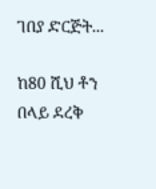ገበያ ድርጅት...

ከ80 ሺህ ቶን በላይ ደረቅ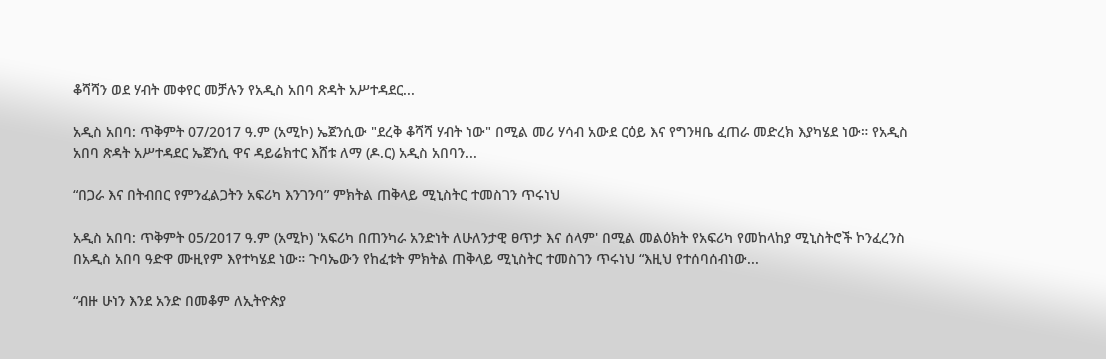ቆሻሻን ወደ ሃብት መቀየር መቻሉን የአዲስ አበባ ጽዳት አሥተዳደር...

አዲስ አበባ: ጥቅምት 07/2017 ዓ.ም (አሚኮ) ኤጀንሲው "ደረቅ ቆሻሻ ሃብት ነው" በሚል መሪ ሃሳብ አውደ ርዕይ እና የግንዛቤ ፈጠራ መድረክ እያካሄደ ነው። የአዲስ አበባ ጽዳት አሥተዳደር ኤጀንሲ ዋና ዳይሬክተር እሸቱ ለማ (ዶ.ር) አዲስ አበባን...

“በጋራ እና በትብበር የምንፈልጋትን አፍሪካ እንገንባ” ምክትል ጠቅላይ ሚኒስትር ተመስገን ጥሩነህ

አዲስ አበባ: ጥቅምት 05/2017 ዓ.ም (አሚኮ) 'አፍሪካ በጠንካራ አንድነት ለሁለንታዊ ፀጥታ እና ሰላም' በሚል መልዕክት የአፍሪካ የመከላከያ ሚኒስትሮች ኮንፈረንስ በአዲስ አበባ ዓድዋ ሙዚየም እየተካሄደ ነው። ጉባኤውን የከፈቱት ምክትል ጠቅላይ ሚኒስትር ተመስገን ጥሩነህ “እዚህ የተሰባሰብነው...

“ብዙ ሁነን እንደ አንድ በመቆም ለኢትዮጵያ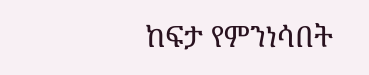ከፍታ የምንነሳበት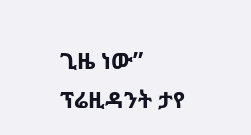ጊዜ ነው” ፕሬዚዳንት ታየ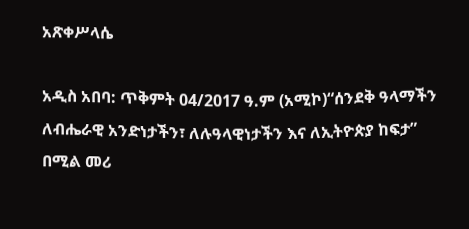አጽቀሥላሴ

አዲስ አበባ: ጥቅምት 04/2017 ዓ.ም (አሚኮ)“ሰንደቅ ዓላማችን ለብሔራዊ አንድነታችን፣ ለሉዓላዊነታችን እና ለኢትዮጵያ ከፍታ” በሚል መሪ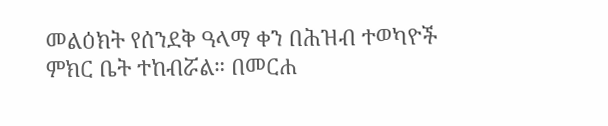መልዕክት የሰንደቅ ዓላማ ቀን በሕዝብ ተወካዮች ምክር ቤት ተከብሯል። በመርሐ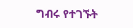ግብሩ የተገኙት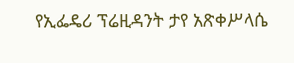የኢፌዴሪ ፕሬዚዳንት ታየ አጽቀሥላሴ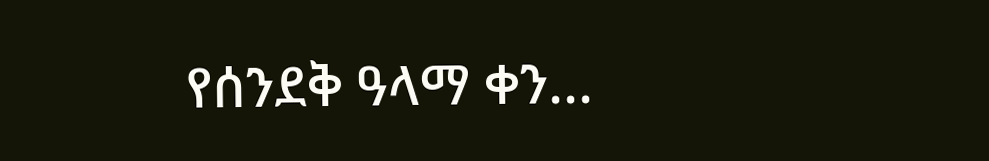የሰንደቅ ዓላማ ቀን...